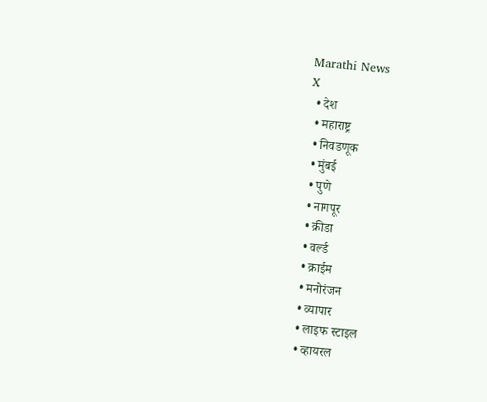Marathi News
X
  • देश
  • महाराष्ट्र
  • निवडणूक
  • मुंबई
  • पुणे
  • नागपूर
  • क्रीडा
  • वर्ल्ड
  • क्राईम
  • मनोरंजन
  • व्यापार
  • लाइफ स्टाइल
  • व्हायरल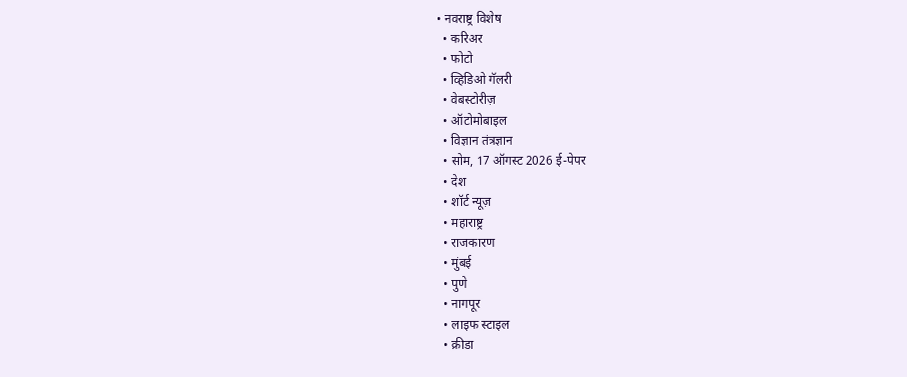• नवराष्ट्र विशेष
  • करिअर
  • फोटो
  • व्हिडिओ गॅलरी
  • वेबस्टोरीज़
  • ऑटोमोबाइल
  • विज्ञान तंत्रज्ञान
  • सोम, 17 ऑगस्ट 2026 ई-पेपर
  • देश
  • शॉर्ट न्यूज़
  • महाराष्ट्र
  • राजकारण
  • मुंबई
  • पुणे
  • नागपूर
  • लाइफ स्टाइल
  • क्रीडा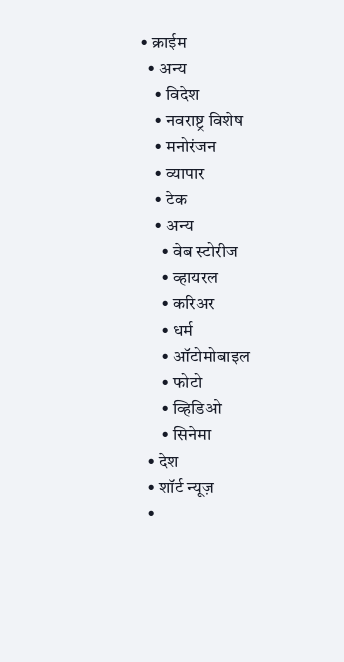• क्राईम
  • अन्य
    • विदेश
    • नवराष्ट्र विशेष
    • मनोरंजन
    • व्यापार
    • टेक
    • अन्य
      • वेब स्टोरीज
      • व्हायरल
      • करिअर
      • धर्म
      • ऑटोमोबाइल
      • फोटो
      • व्हिडिओ
      • सिनेमा
  • देश
  • शॉर्ट न्यूज़
  •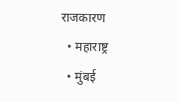राजकारण
  • महाराष्ट्र
  • मुंबई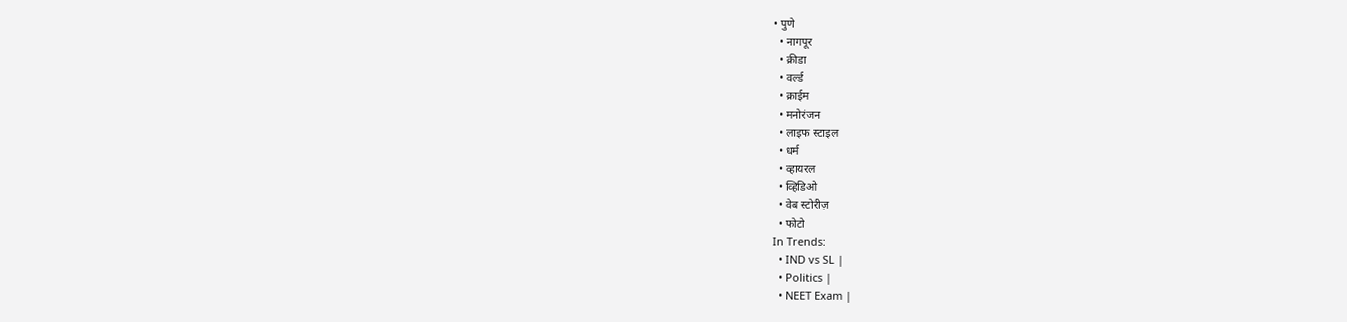• पुणे
  • नागपूर
  • क्रीडा
  • वर्ल्ड
  • क्राईम
  • मनोरंजन
  • लाइफ स्टाइल
  • धर्म
  • व्हायरल
  • व्हिडिओ
  • वेब स्टोरीज़
  • फोटो
In Trends:
  • IND vs SL |
  • Politics |
  • NEET Exam |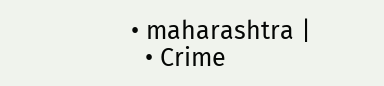• maharashtra |
  • Crime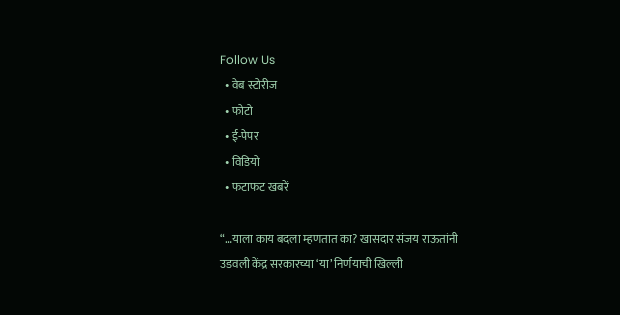Follow Us
  • वेब स्टोरीज
  • फोटो
  • ई-पेपर
  • विडियो
  • फटाफट खबरें

“…याला काय बदला म्हणतात का? खासदार संजय राऊतांनी उडवली केंद्र सरकारच्या ‘या’ निर्णयाची खिल्ली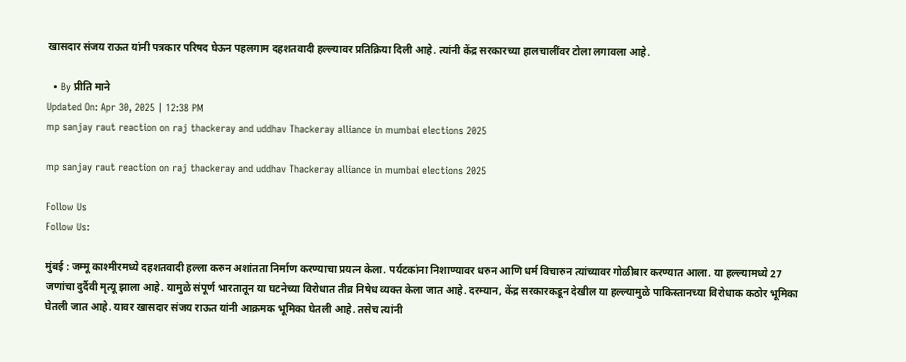खासदार संजय राऊत यांनी पत्रकार परिषद घेऊन पहलगाम दहशतवादी हल्ल्यावर प्रतिक्रिया दिली आहे. त्यांनी केंद्र सरकारच्या हालचालींवर टोला लगावला आहे.

  • By प्रीति माने
Updated On: Apr 30, 2025 | 12:38 PM
mp sanjay raut reaction on raj thackeray and uddhav Thackeray alliance in mumbai elections 2025

mp sanjay raut reaction on raj thackeray and uddhav Thackeray alliance in mumbai elections 2025

Follow Us
Follow Us:

मुंबई : जम्मू काश्मीरमध्ये दहशतवादी हल्ला करुन अशांतता निर्माण करण्याचा प्रयत्न केला. पर्यटकांना निशाण्यावर धरुन आणि धर्म विचारुन त्यांच्यावर गोळीबार करण्यात आला. या हल्ल्यामध्ये 27 जणांचा दुर्दैवी मृत्यू झाला आहे. यामुळे संपूर्ण भारतातून या घटनेच्या विरोधात तीव्र निषेध व्यक्त केला जात आहे. दरम्यान, केंद्र सरकारकडून देखील या हल्ल्यामुळे पाकिस्तानच्या विरोधाक कठोर भूमिका घेतली जात आहे. यावर खासदार संजय राऊत यांनी आक्रमक भूमिका घेतली आहे. तसेच त्यांनी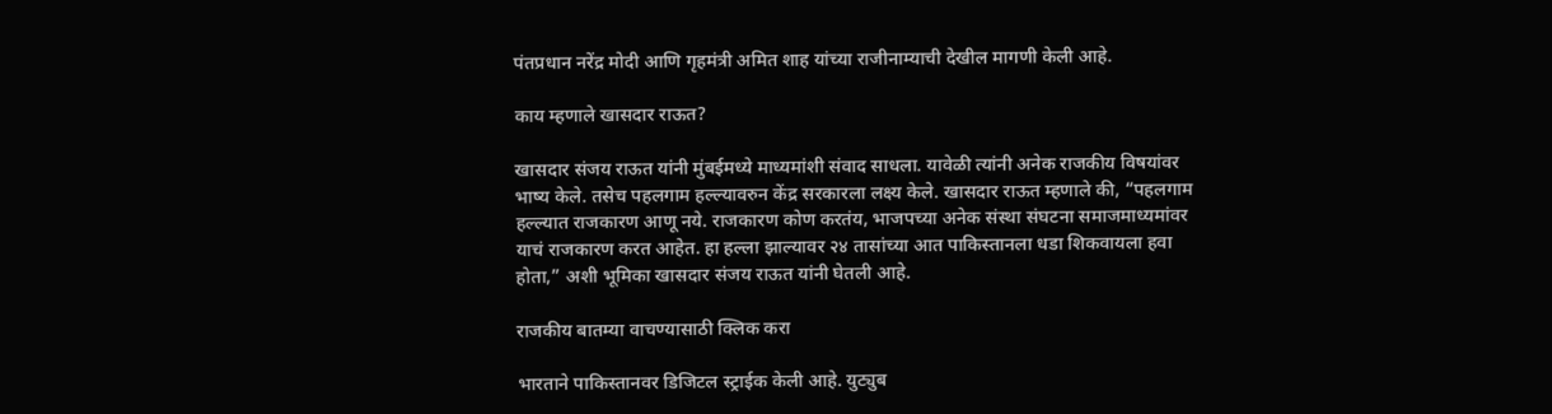पंतप्रधान नरेंद्र मोदी आणि गृहमंत्री अमित शाह यांच्या राजीनाम्याची देखील मागणी केली आहे.

काय म्हणाले खासदार राऊत?

खासदार संजय राऊत यांनी मुंबईमध्ये माध्यमांशी संवाद साधला. यावेळी त्यांनी अनेक राजकीय विषयांवर भाष्य केले. तसेच पहलगाम हल्ल्यावरुन केंद्र सरकारला लक्ष्य केले. खासदार राऊत म्हणाले की, “पहलगाम हल्ल्यात राजकारण आणू नये. राजकारण कोण करतंय, भाजपच्या अनेक संस्था संघटना समाजमाध्यमांवर याचं राजकारण करत आहेत. हा हल्ला झाल्यावर २४ तासांच्या आत पाकिस्तानला धडा शिकवायला हवा होता,” अशी भूमिका खासदार संजय राऊत यांनी घेतली आहे.

राजकीय बातम्या वाचण्यासाठी क्लिक करा

भारताने पाकिस्तानवर डिजिटल स्ट्राईक केली आहे. युट्युब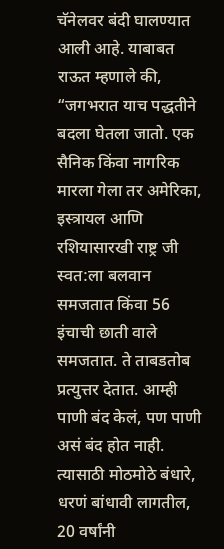चॅनेलवर बंदी घालण्यात आली आहे. याबाबत राऊत म्हणाले की, “जगभरात याच पद्धतीने बदला घेतला जातो. एक सैनिक किंवा नागरिक मारला गेला तर अमेरिका, इस्त्रायल आणि रशियासारखी राष्ट्र जी स्वत:ला बलवान समजतात किंवा 56 इंचाची छाती वाले समजतात. ते ताबडतोब प्रत्युत्तर देतात. आम्ही पाणी बंद केलं, पण पाणी असं बंद होत नाही. त्यासाठी मोठमोठे बंधारे, धरणं बांधावी लागतील, 20 वर्षांनी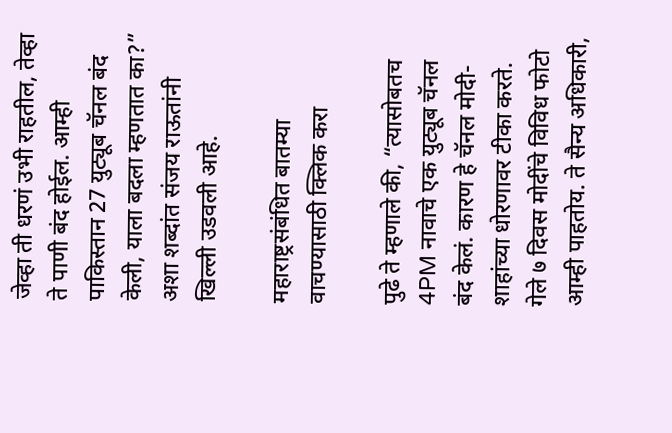जेव्हा ती धरणं उभी राहतील, तेव्हा ते पाणी बंद होईल. आम्ही पाकिस्तान 27 युट्यूब चॅनल बंद केली, याला बदला म्हणतात का?” अशा शब्दांत संजय राऊतांनी खिल्ली उडवली आहे.

महाराष्ट्रसंबंधित बातम्या वाचण्यासाठी क्लिक करा

पुढे ते म्हणाले की, “त्यासोबतच 4PM नावाचे एक युट्यूब चॅनल बंद केलं. कारण हे चॅनल मोदी-शाहांच्या धोरणावर टीका करते. गेले ७ दिवस मोदींचे विविध फोटो आम्ही पाहतोय. ते सैन्य अधिकारी,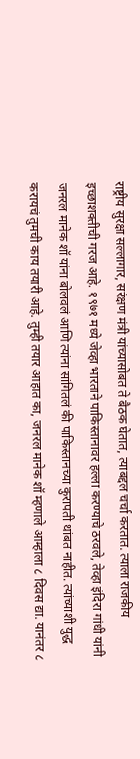राष्ट्रीय सुरक्षा सल्लागार, सरंक्षण मंत्री यांच्यासोबत ते बैठक घेतात, त्याबद्दल चर्चा करतात. त्याला राजकीय इच्छाशक्तीची गरज आहे. १९७१ मध्ये जेव्हा भारताने पाकिस्तानावर हल्ला करण्याचे ठरवले, तेव्हा इंदिरा गांधी यांनी जनरल मानेक शॉ यांना बोलवलं आणि त्यांना सांगितलं की पाकिस्तानच्या कुरापती थांबत नाहीत. त्यांच्याशी युद्ध करायचं तुमची काय तयारी आहे. तुम्ही तयार आहात का, जनरल मानेक शॉ म्हणाले आम्हाला ८ दिवस द्या. यानंतर ८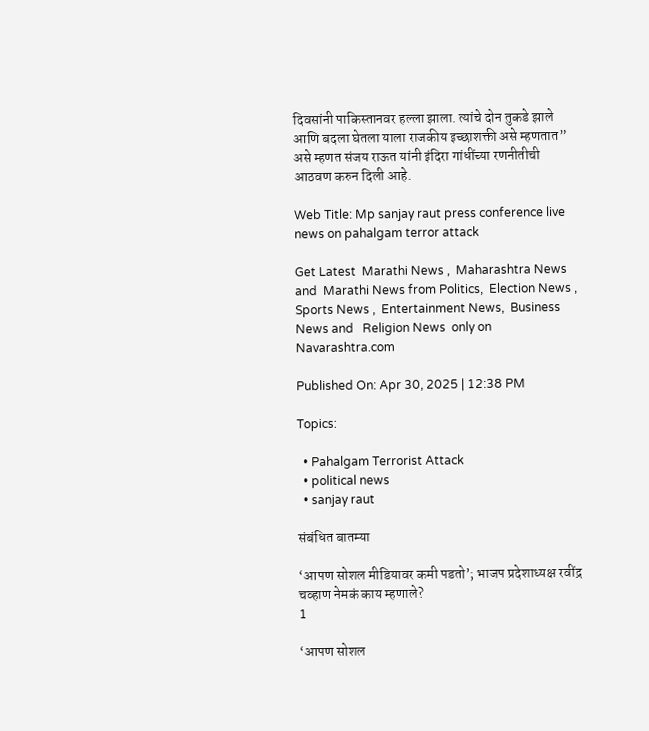दिवसांनी पाकिस्तानवर हल्ला झाला. त्यांचे दोन तुकडे झाले आणि बदला घेतला याला राजकीय इच्छाशक्ती असे म्हणतात” असे म्हणत संजय राऊत यांनी इंदिरा गांधींच्या रणनीतीची आठवण करुन दिली आहे.

Web Title: Mp sanjay raut press conference live news on pahalgam terror attack

Get Latest  Marathi News ,  Maharashtra News and  Marathi News from Politics,  Election News ,  Sports News ,  Entertainment News,  Business News and   Religion News  only on Navarashtra.com

Published On: Apr 30, 2025 | 12:38 PM

Topics:

  • Pahalgam Terrorist Attack
  • political news
  • sanjay raut

संबंधित बातम्या

‘आपण सोशल मीडियावर कमी पडतो’; भाजप प्रदेशाध्यक्ष रवींद्र चव्हाण नेमकं काय म्हणाले?
1

‘आपण सोशल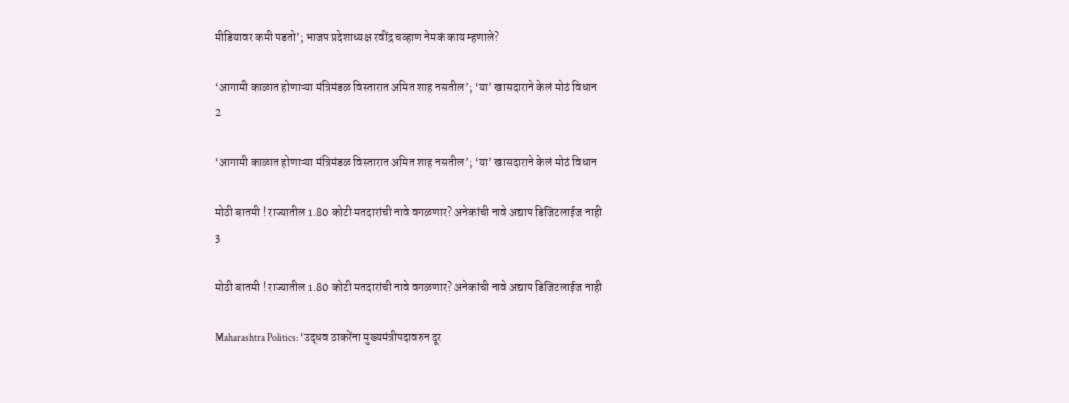मीडियावर कमी पडतो’; भाजप प्रदेशाध्यक्ष रवींद्र चव्हाण नेमकं काय म्हणाले?

‘आगामी काळात होणाऱ्या मंत्रिमंडळ विस्तारात अमित शाह नसतील’; ‘या’ खासदाराने केलं मोठं विधान
2

‘आगामी काळात होणाऱ्या मंत्रिमंडळ विस्तारात अमित शाह नसतील’; ‘या’ खासदाराने केलं मोठं विधान

मोठी बातमी ! राज्यातील 1.80 कोटी मतदारांची नावे वगळणार? अनेकांची नावे अद्याप डिजिटलाईज नाही
3

मोठी बातमी ! राज्यातील 1.80 कोटी मतदारांची नावे वगळणार? अनेकांची नावे अद्याप डिजिटलाईज नाही

Maharashtra Politics: ‘उद्धव ठाकरेंना मुख्यमंत्रीपदावरुन दूर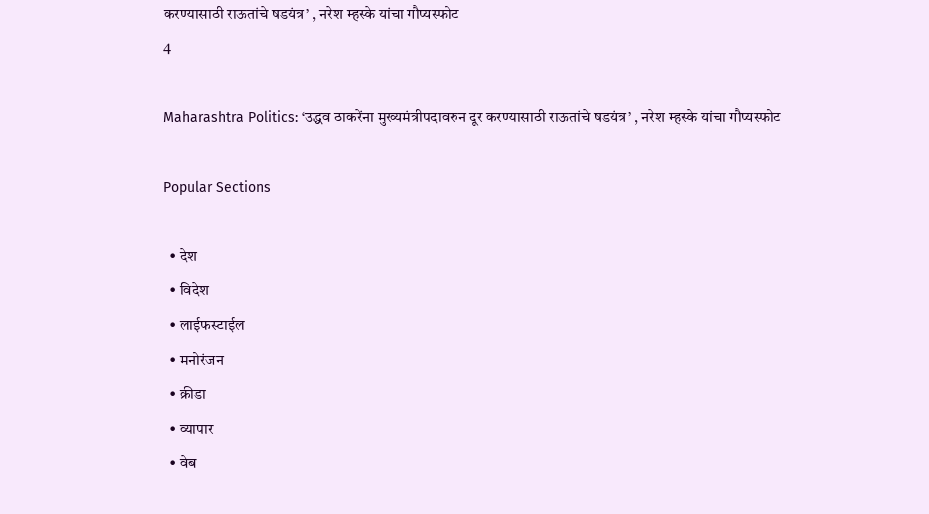करण्यासाठी राऊतांचे षडयंत्र’ , नरेश म्हस्के यांचा गौप्यस्फोट
4

Maharashtra Politics: ‘उद्धव ठाकरेंना मुख्यमंत्रीपदावरुन दूर करण्यासाठी राऊतांचे षडयंत्र’ , नरेश म्हस्के यांचा गौप्यस्फोट

Popular Sections

  • देश
  • विदेश
  • लाईफस्टाईल
  • मनोरंजन
  • क्रीडा
  • व्यापार
  • वेब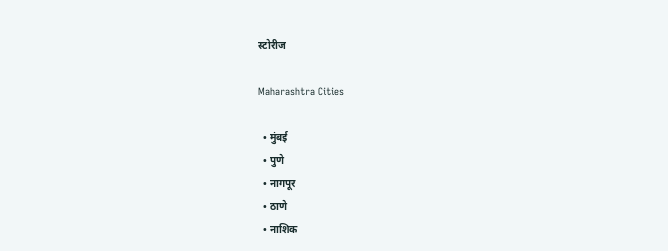स्टोरीज

Maharashtra Cities

  • मुंबई
  • पुणे
  • नागपूर
  • ठाणे
  • नाशिक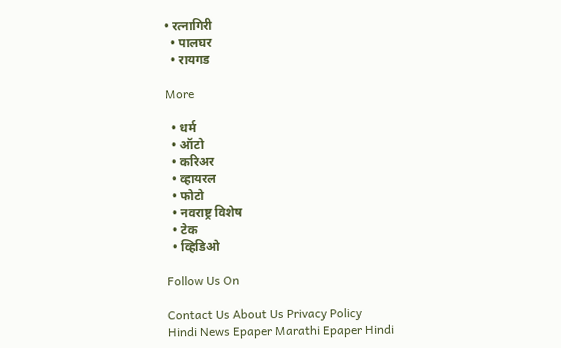• रत्नागिरी
  • पालघर
  • रायगड

More

  • धर्म
  • ऑटो
  • करिअर
  • व्हायरल
  • फोटो
  • नवराष्ट्र विशेष
  • टेक
  • व्हिडिओ

Follow Us On

Contact Us About Us Privacy Policy
Hindi News Epaper Marathi Epaper Hindi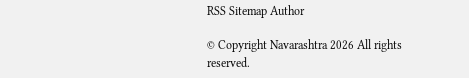RSS Sitemap Author

© Copyright Navarashtra 2026 All rights reserved.